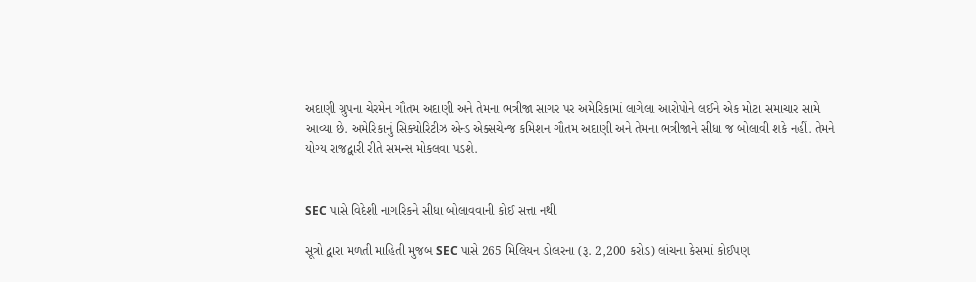અદાણી ગ્રુપના ચેરમેન ગૌતમ અદાણી અને તેમના ભત્રીજા સાગર પર અમેરિકામાં લાગેલા આરોપોને લઈને એક મોટા સમાચાર સામે આવ્યા છે. અમેરિકાનું સિક્યોરિટીઝ એન્ડ એક્સચેન્જ કમિશન ગૌતમ અદાણી અને તેમના ભત્રીજાને સીધા જ બોલાવી શકે નહીં. તેમને યોગ્ય રાજદ્વારી રીતે સમન્સ મોકલવા પડશે.


SEC પાસે વિદેશી નાગરિકને સીધા બોલાવવાની કોઈ સત્તા નથી

સૂત્રો દ્વારા મળતી માહિતી મુજબ SEC પાસે 265 મિલિયન ડોલરના (રૂ. 2,200 કરોડ) લાંચના કેસમાં કોઈપણ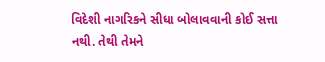વિદેશી નાગરિકને સીધા બોલાવવાની કોઈ સત્તા નથી. તેથી તેમને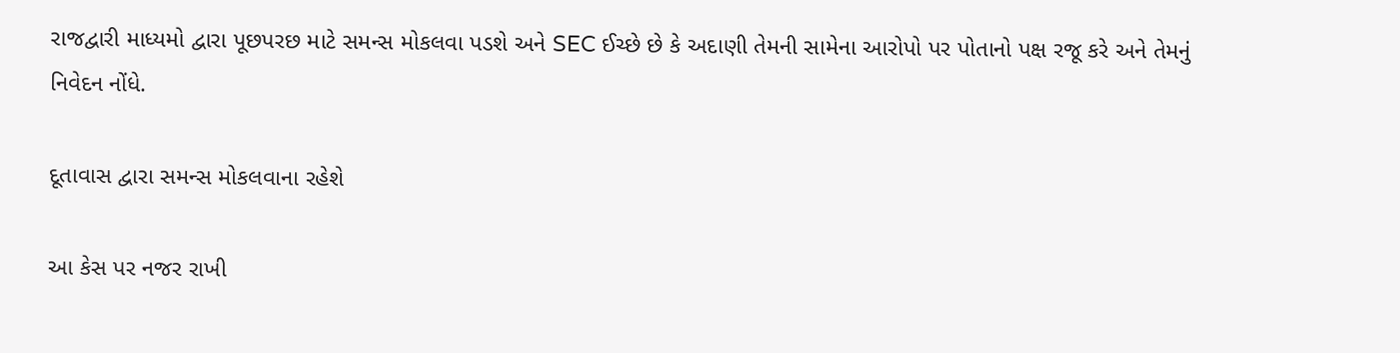રાજદ્વારી માધ્યમો દ્વારા પૂછપરછ માટે સમન્સ મોકલવા પડશે અને SEC ઈચ્છે છે કે અદાણી તેમની સામેના આરોપો પર પોતાનો પક્ષ રજૂ કરે અને તેમનું નિવેદન નોંધે.

દૂતાવાસ દ્વારા સમન્સ મોકલવાના રહેશે

આ કેસ પર નજર રાખી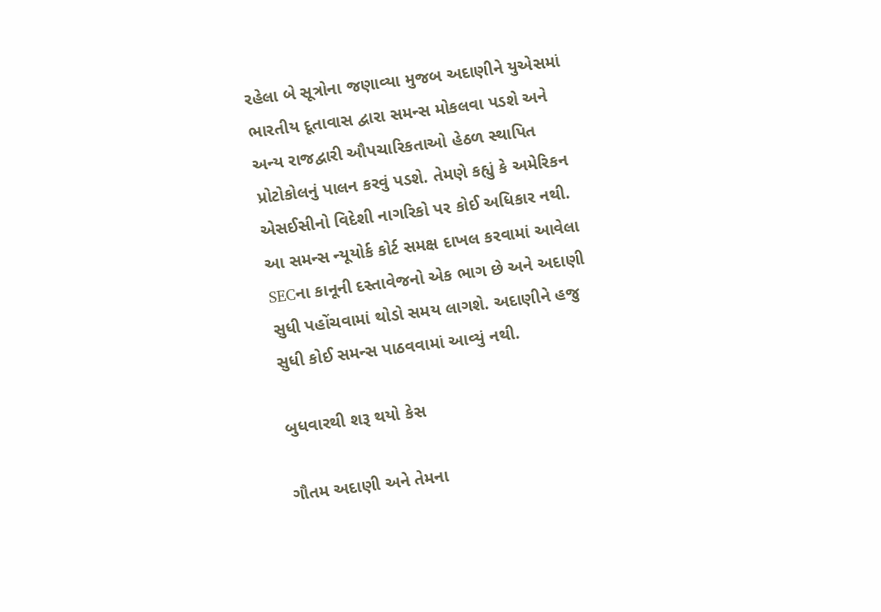રહેલા બે સૂત્રોના જણાવ્યા મુજબ અદાણીને યુએસમાં ભારતીય દૂતાવાસ દ્વારા સમન્સ મોકલવા પડશે અને અન્ય રાજદ્વારી ઔપચારિકતાઓ હેઠળ સ્થાપિત પ્રોટોકોલનું પાલન કરવું પડશે. તેમણે કહ્યું કે અમેરિકન એસઈસીનો વિદેશી નાગરિકો પર કોઈ અધિકાર નથી. આ સમન્સ ન્યૂયોર્ક કોર્ટ સમક્ષ દાખલ કરવામાં આવેલા SECના કાનૂની દસ્તાવેજનો એક ભાગ છે અને અદાણી સુધી પહોંચવામાં થોડો સમય લાગશે. અદાણીને હજુ સુધી કોઈ સમન્સ પાઠવવામાં આવ્યું નથી.

બુધવારથી શરૂ થયો કેસ

ગૌતમ અદાણી અને તેમના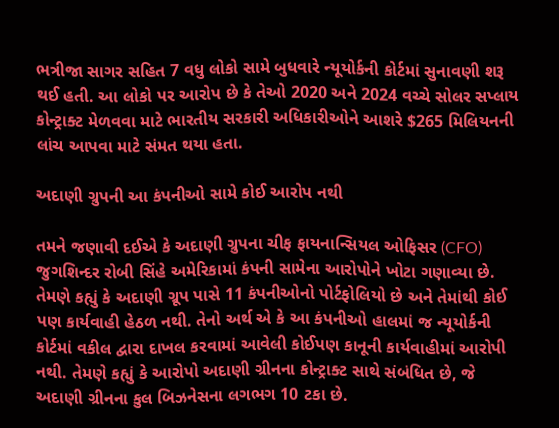ભત્રીજા સાગર સહિત 7 વધુ લોકો સામે બુધવારે ન્યૂયોર્કની કોર્ટમાં સુનાવણી શરૂ થઈ હતી. આ લોકો પર આરોપ છે કે તેઓ 2020 અને 2024 વચ્ચે સોલર સપ્લાય કોન્ટ્રાક્ટ મેળવવા માટે ભારતીય સરકારી અધિકારીઓને આશરે $265 મિલિયનની લાંચ આપવા માટે સંમત થયા હતા.

અદાણી ગ્રુપની આ કંપનીઓ સામે કોઈ આરોપ નથી

તમને જણાવી દઈએ કે અદાણી ગ્રુપના ચીફ ફાયનાન્સિયલ ઓફિસર (CFO) જુગશિન્દર રોબી સિંહે અમેરિકામાં કંપની સામેના આરોપોને ખોટા ગણાવ્યા છે. તેમણે કહ્યું કે અદાણી ગ્રૂપ પાસે 11 કંપનીઓનો પોર્ટફોલિયો છે અને તેમાંથી કોઈ પણ કાર્યવાહી હેઠળ નથી. તેનો અર્થ એ કે આ કંપનીઓ હાલમાં જ ન્યૂયોર્કની કોર્ટમાં વકીલ દ્વારા દાખલ કરવામાં આવેલી કોઈપણ કાનૂની કાર્યવાહીમાં આરોપી નથી. તેમણે કહ્યું કે આરોપો અદાણી ગ્રીનના કોન્ટ્રાક્ટ સાથે સંબંધિત છે, જે અદાણી ગ્રીનના કુલ બિઝનેસના લગભગ 10 ટકા છે.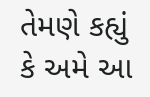તેમણે કહ્યું કે અમે આ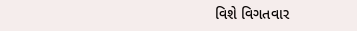વિશે વિગતવાર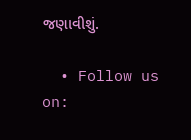જણાવીશું.

  • Follow us on: